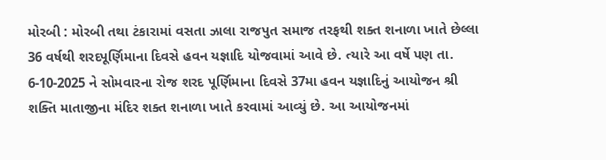મોરબી : મોરબી તથા ટંકારામાં વસતા ઝાલા રાજપુત સમાજ તરફથી શક્ત શનાળા ખાતે છેલ્લા 36 વર્ષથી શરદપૂર્ણિમાના દિવસે હવન યજ્ઞાદિ યોજવામાં આવે છે. ત્યારે આ વર્ષે પણ તા. 6-10-2025 ને સોમવારના રોજ શરદ પૂર્ણિમાના દિવસે 37મા હવન યજ્ઞાદિનું આયોજન શ્રી શક્તિ માતાજીના મંદિર શક્ત શનાળા ખાતે કરવામાં આવ્યું છે. આ આયોજનમાં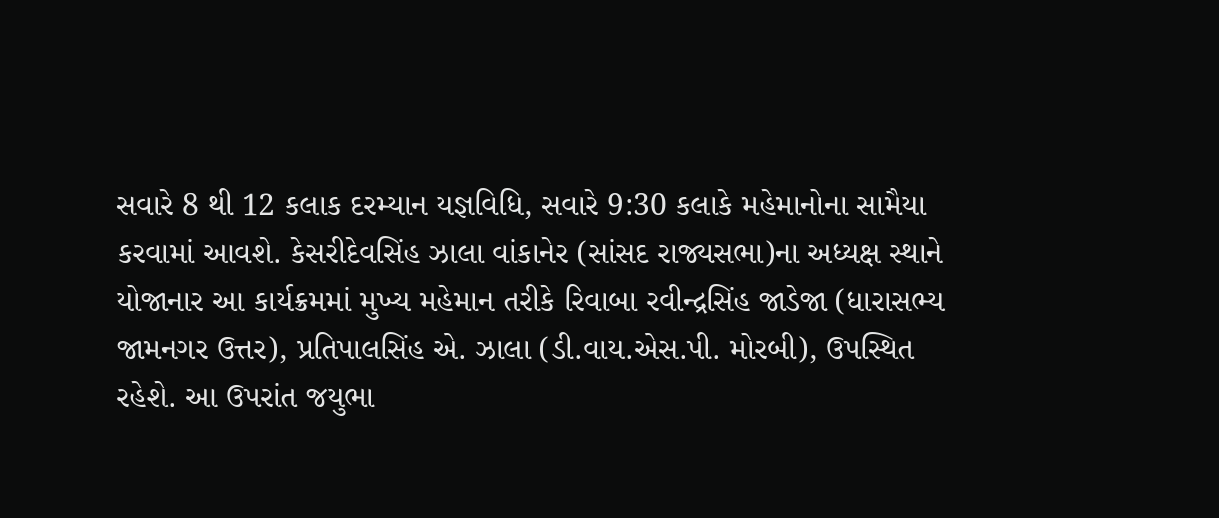સવારે 8 થી 12 કલાક દરમ્યાન યજ્ઞવિધિ, સવારે 9:30 કલાકે મહેમાનોના સામૈયા કરવામાં આવશે. કેસરીદેવસિંહ ઝાલા વાંકાનેર (સાંસદ રાજ્યસભા)ના અધ્યક્ષ સ્થાને યોજાનાર આ કાર્યક્રમમાં મુખ્ય મહેમાન તરીકે રિવાબા રવીન્દ્રસિંહ જાડેજા (ધારાસભ્ય જામનગર ઉત્તર), પ્રતિપાલસિંહ એ. ઝાલા (ડી.વાય.એસ.પી. મોરબી), ઉપસ્થિત રહેશે. આ ઉપરાંત જયુભા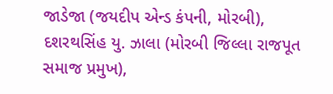જાડેજા (જયદીપ એન્ડ કંપની, મોરબી), દશરથસિંહ યુ. ઝાલા (મોરબી જિલ્લા રાજપૂત સમાજ પ્રમુખ),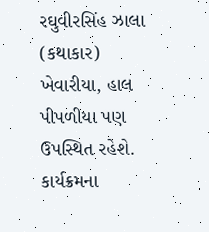રઘુવીરસિંહ ઝાલા (કથાકાર) ખેવારીયા, હાલ પીપળીયા પણ ઉપસ્થિત રહેશે. કાર્યક્રમના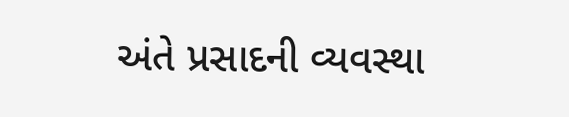અંતે પ્રસાદની વ્યવસ્થા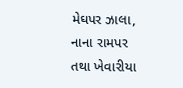મેઘપર ઝાલા, નાના રામપર તથા ખેવારીયા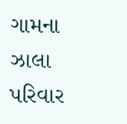ગામના ઝાલા પરિવાર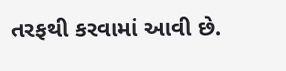તરફથી કરવામાં આવી છે.